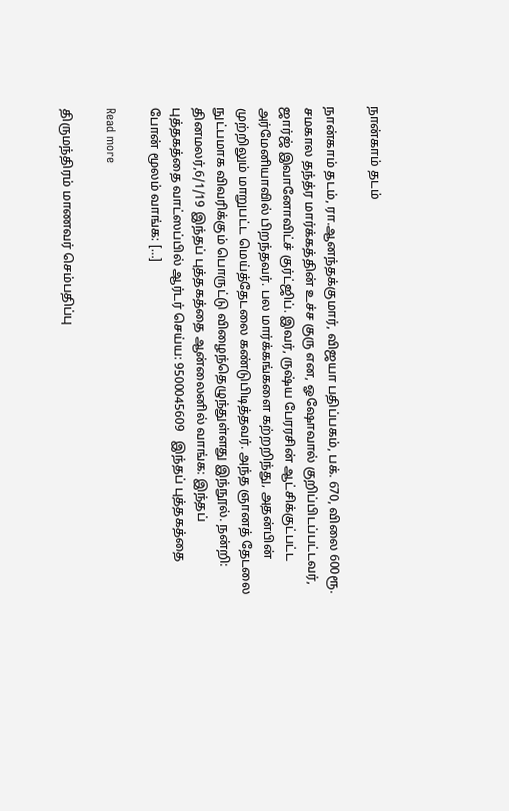நான்காம் தடம்

நான்காம் தடம், ரா.ஆனந்தக்குமார், விஜயா பதிப்பகம், பக். 670, விலை 600ரூ. சமகால தந்த்ர மார்க்கத்தின் உச்ச குரு என, ஓஷோவால் குறிப்பிடப்பட்டவர், ஜார்ஜ் இவானோவிட்ச் குர்ட்ஜிப். இவர், ருஷ்ய பேரரசின் ஆட்சிக்குட்பட்ட அர்மேனியாவில் பிறந்தவர். பல மார்க்கங்களை கற்றறிந்து, அதன்பின் முற்றிலும் மாறுபட்ட மெய்த்தேடலை கண்டுபிடித்தவர். அந்த ஞானத் தேடலை நுட்பமாக விவரிக்கும் பொருட்டு விழைந்தெழுந்துள்ளது இந்நூல். நன்றி: தினமலர்,6/1/19 இந்தப் புத்தகத்தை ஆன்லைனில் வாங்க: இந்தப் புத்தகத்தை வாட்ஸப்பில் ஆர்டர் செய்ய: 9500045609   இந்தப் புத்தகத்தை போன் மூலம் வாங்க: […]

Read more

திருமந்திரம் மாணவர் செம்பதிப்பு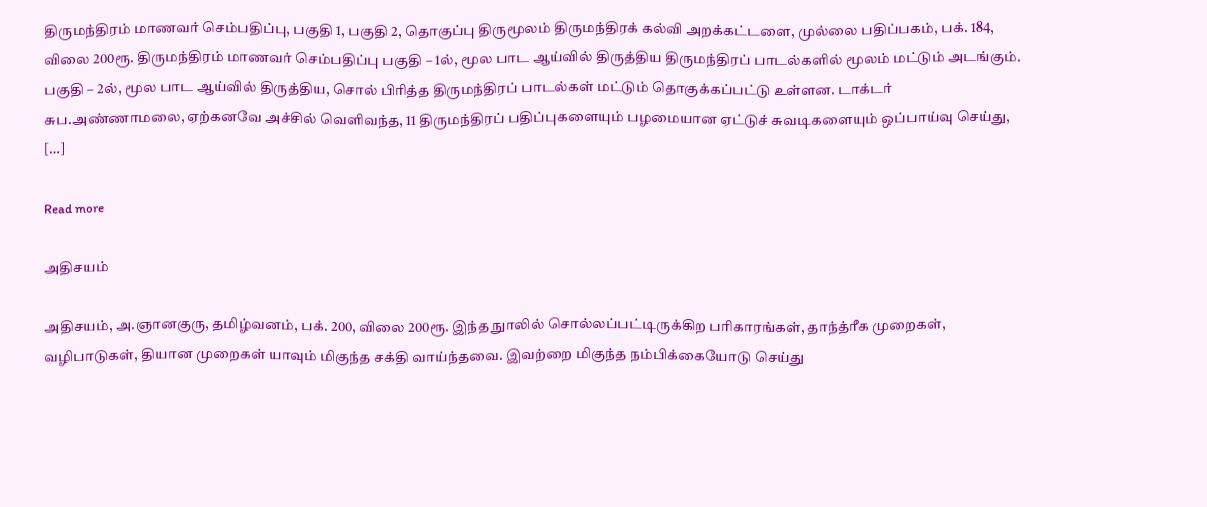திருமந்திரம் மாணவர் செம்பதிப்பு, பகுதி 1, பகுதி 2, தொகுப்பு திருமூலம் திருமந்திரக் கல்வி அறக்கட்டளை, முல்லை பதிப்பகம், பக். 184, விலை 200ரூ. திருமந்திரம் மாணவர் செம்பதிப்பு பகுதி – 1ல், மூல பாட ஆய்வில் திருத்திய திருமந்திரப் பாடல்களில் மூலம் மட்டும் அடங்கும். பகுதி – 2ல், மூல பாட ஆய்வில் திருத்திய, சொல் பிரித்த திருமந்திரப் பாடல்கள் மட்டும் தொகுக்கப்பட்டு உள்ளன. டாக்டர் சுப.அண்ணாமலை, ஏற்கனவே அச்சில் வெளிவந்த, 11 திருமந்திரப் பதிப்புகளையும் பழமையான ஏட்டுச் சுவடிகளையும் ஒப்பாய்வு செய்து, […]

Read more

அதிசயம்

அதிசயம், அ.ஞானகுரு, தமிழ்வனம், பக். 200, விலை 200ரூ. இந்த நுாலில் சொல்லப்பட்டிருக்கிற பரிகாரங்கள், தாந்த்ரீக முறைகள், வழிபாடுகள், தியான முறைகள் யாவும் மிகுந்த சக்தி வாய்ந்தவை. இவற்றை மிகுந்த நம்பிக்கையோடு செய்து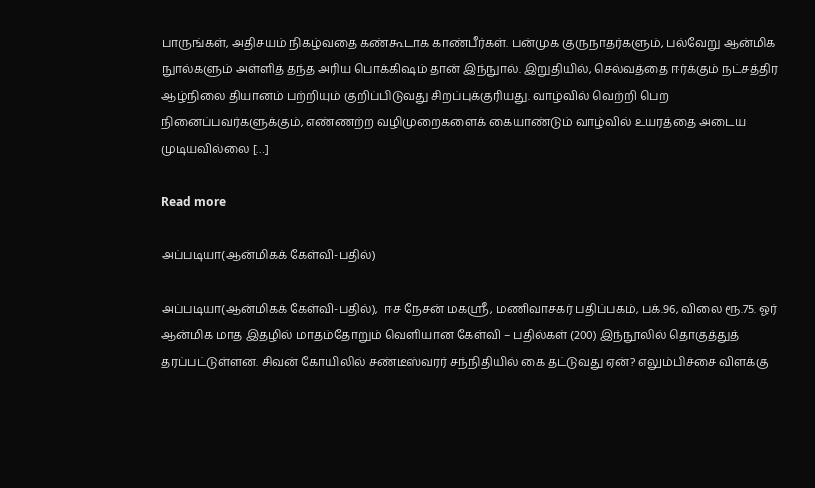பாருங்கள், அதிசயம் நிகழ்வதை கண்கூடாக காண்பீர்கள். பன்முக குருநாதர்களும், பல்வேறு ஆன்மிக நுால்களும் அள்ளித் தந்த அரிய பொக்கிஷம் தான் இந்நுால். இறுதியில், செல்வத்தை ஈர்க்கும் நட்சத்திர ஆழ்நிலை தியானம் பற்றியும் குறிப்பிடுவது சிறப்புக்குரியது. வாழ்வில் வெற்றி பெற நினைப்பவர்களுக்கும், எண்ணற்ற வழிமுறைகளைக் கையாண்டும் வாழ்வில் உயரத்தை அடைய முடியவில்லை […]

Read more

அப்படியா(ஆன்மிகக் கேள்வி-பதில்)

அப்படியா(ஆன்மிகக் கேள்வி-பதில்),  ஈச நேசன் மகஸ்ரீ, மணிவாசகர் பதிப்பகம், பக்.96, விலை ரூ.75. ஓர் ஆன்மிக மாத இதழில் மாதம்தோறும் வெளியான கேள்வி – பதில்கள் (200) இந்நூலில் தொகுத்துத் தரப்பட்டுள்ளன. சிவன் கோயிலில் சண்டீஸ்வரர் சந்நிதியில் கை தட்டுவது ஏன்? எலும்பிச்சை விளக்கு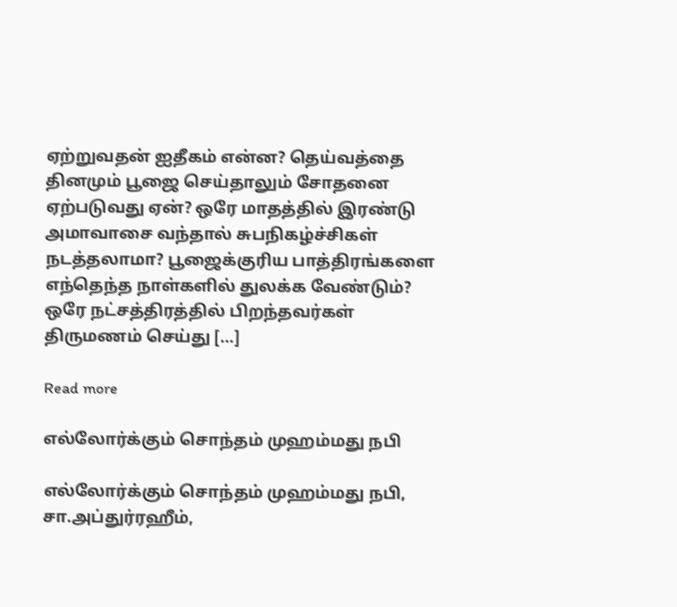ஏற்றுவதன் ஐதீகம் என்ன? தெய்வத்தை தினமும் பூஜை செய்தாலும் சோதனை ஏற்படுவது ஏன்? ஒரே மாதத்தில் இரண்டு அமாவாசை வந்தால் சுபநிகழ்ச்சிகள் நடத்தலாமா? பூஜைக்குரிய பாத்திரங்களை எந்தெந்த நாள்களில் துலக்க வேண்டும்? ஒரே நட்சத்திரத்தில் பிறந்தவர்கள் திருமணம் செய்து […]

Read more

எல்லோர்க்கும் சொந்தம் முஹம்மது நபி

எல்லோர்க்கும் சொந்தம் முஹம்மது நபி, சா.அப்துர்ரஹீம்,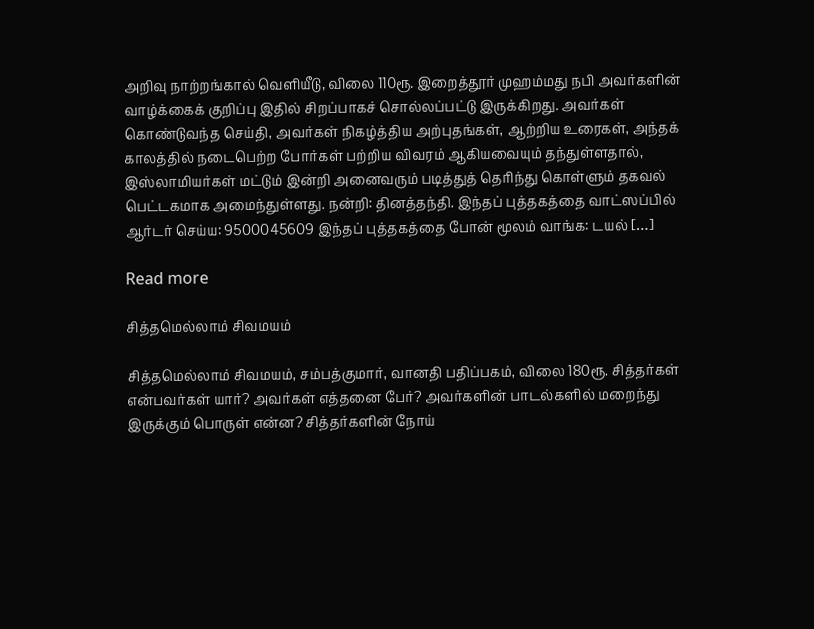அறிவு நாற்றங்கால் வெளியீடு, விலை 110ரூ. இறைத்தூர் முஹம்மது நபி அவர்களின் வாழ்க்கைக் குறிப்பு இதில் சிறப்பாகச் சொல்லப்பட்டு இருக்கிறது. அவர்கள் கொண்டுவந்த செய்தி, அவர்கள் நிகழ்த்திய அற்புதங்கள், ஆற்றிய உரைகள், அந்தக் காலத்தில் நடைபெற்ற போர்கள் பற்றிய விவரம் ஆகியவையும் தந்துள்ளதால், இஸ்லாமியர்கள் மட்டும் இன்றி அனைவரும் படித்துத் தெரிந்து கொள்ளும் தகவல் பெட்டகமாக அமைந்துள்ளது. நன்றி: தினத்தந்தி. இந்தப் புத்தகத்தை வாட்ஸப்பில் ஆர்டர் செய்ய: 9500045609 இந்தப் புத்தகத்தை போன் மூலம் வாங்க: டயல் […]

Read more

சித்தமெல்லாம் சிவமயம்

சித்தமெல்லாம் சிவமயம், சம்பத்குமார், வானதி பதிப்பகம், விலை 180ரூ. சித்தர்கள் என்பவர்கள் யார்? அவர்கள் எத்தனை பேர்? அவர்களின் பாடல்களில் மறைந்து இருக்கும் பொருள் என்ன? சித்தர்களின் நோய்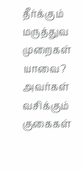தீர்க்கும் மருத்துவ முறைகள் யாவை? அவர்கள் வசிக்கும் குகைகள்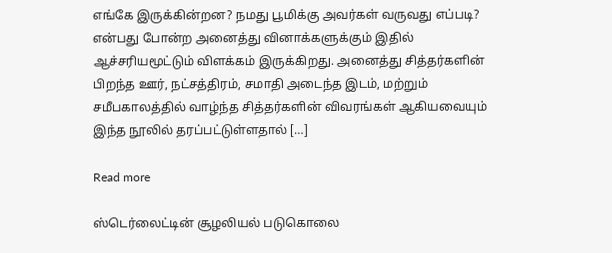எங்கே இருக்கின்றன? நமது பூமிக்கு அவர்கள் வருவது எப்படி? என்பது போன்ற அனைத்து வினாக்களுக்கும் இதில் ஆச்சரியமூட்டும் விளக்கம் இருக்கிறது. அனைத்து சித்தர்களின் பிறந்த ஊர், நட்சத்திரம், சமாதி அடைந்த இடம், மற்றும் சமீபகாலத்தில் வாழ்ந்த சித்தர்களின் விவரங்கள் ஆகியவையும் இந்த நூலில் தரப்பட்டுள்ளதால் […]

Read more

ஸ்டெர்லைட்டின் சூழலியல் படுகொலை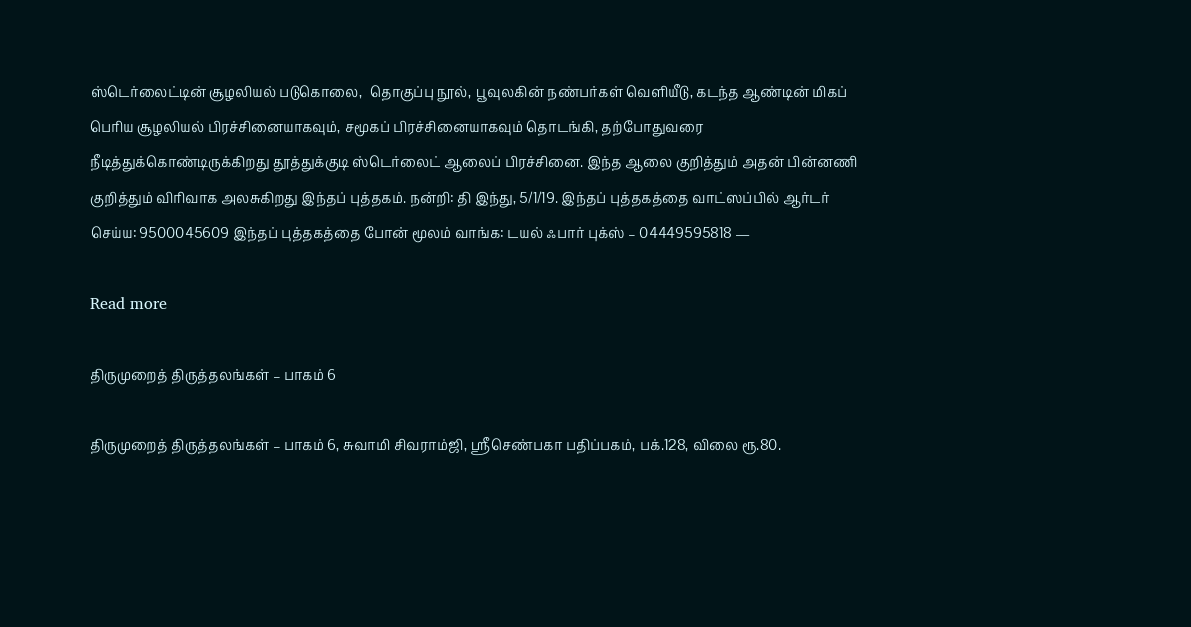ஸ்டெர்லைட்டின் சூழலியல் படுகொலை,  தொகுப்பு நூல், பூவுலகின் நண்பர்கள் வெளியீடு, கடந்த ஆண்டின் மிகப் பெரிய சூழலியல் பிரச்சினையாகவும், சமூகப் பிரச்சினையாகவும் தொடங்கி, தற்போதுவரை நீடித்துக்கொண்டிருக்கிறது தூத்துக்குடி ஸ்டெர்லைட் ஆலைப் பிரச்சினை. இந்த ஆலை குறித்தும் அதன் பின்னணி குறித்தும் விரிவாக அலசுகிறது இந்தப் புத்தகம். நன்றி: தி இந்து, 5/1/19. இந்தப் புத்தகத்தை வாட்ஸப்பில் ஆர்டர் செய்ய: 9500045609 இந்தப் புத்தகத்தை போன் மூலம் வாங்க: டயல் ஃபார் புக்ஸ் – 04449595818 —

Read more

திருமுறைத் திருத்தலங்கள் – பாகம் 6

திருமுறைத் திருத்தலங்கள் – பாகம் 6, சுவாமி சிவராம்ஜி, ஸ்ரீசெண்பகா பதிப்பகம், பக்.128, விலை ரூ.80.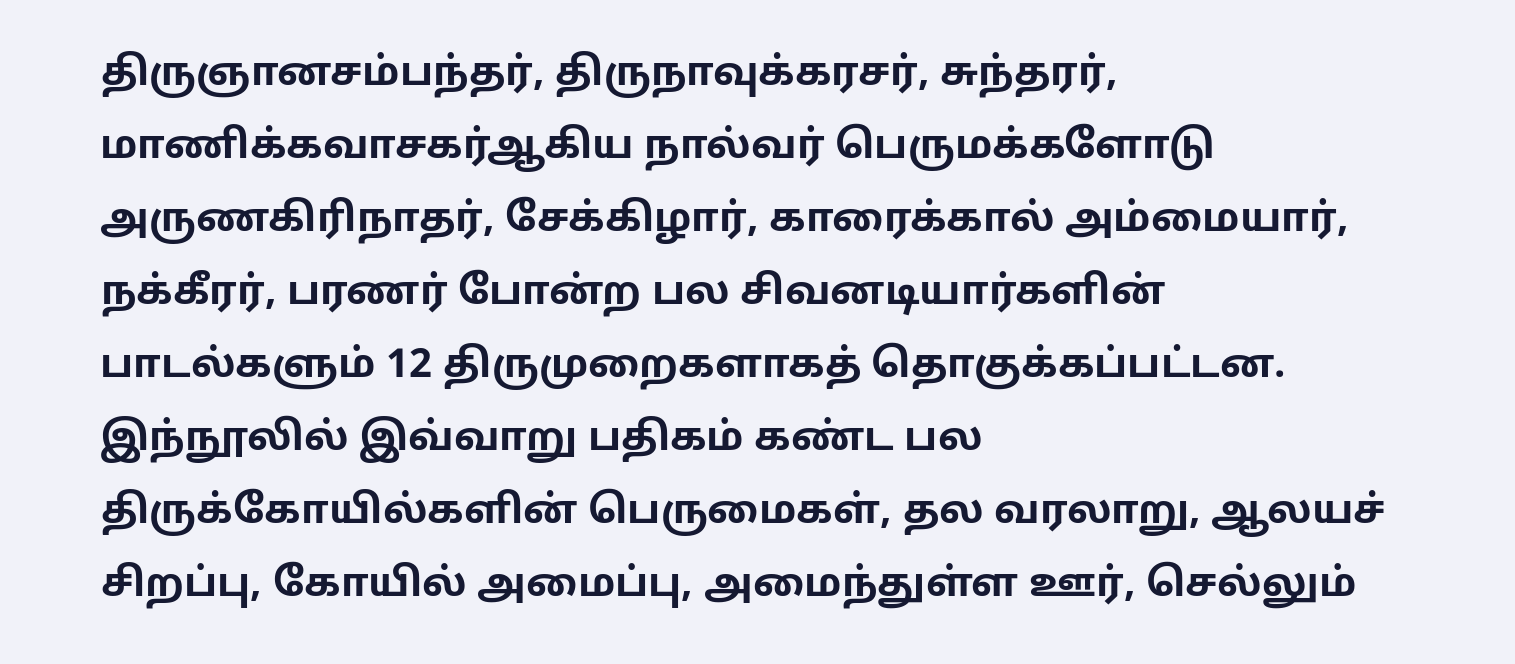திருஞானசம்பந்தர், திருநாவுக்கரசர், சுந்தரர், மாணிக்கவாசகர்ஆகிய நால்வர் பெருமக்களோடு அருணகிரிநாதர், சேக்கிழார், காரைக்கால் அம்மையார், நக்கீரர், பரணர் போன்ற பல சிவனடியார்களின் பாடல்களும் 12 திருமுறைகளாகத் தொகுக்கப்பட்டன. இந்நூலில் இவ்வாறு பதிகம் கண்ட பல திருக்கோயில்களின் பெருமைகள், தல வரலாறு, ஆலயச் சிறப்பு, கோயில் அமைப்பு, அமைந்துள்ள ஊர், செல்லும்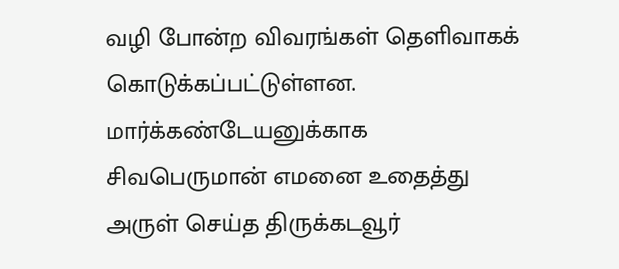வழி போன்ற விவரங்கள் தெளிவாகக் கொடுக்கப்பட்டுள்ளன. மார்க்கண்டேயனுக்காக சிவபெருமான் எமனை உதைத்து அருள் செய்த திருக்கடவூர்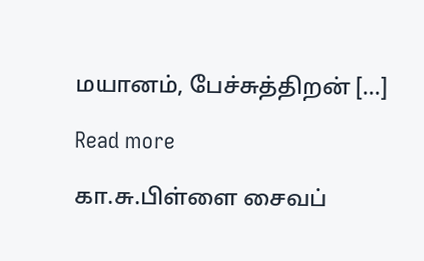மயானம், பேச்சுத்திறன் […]

Read more

கா.சு.பிள்ளை சைவப்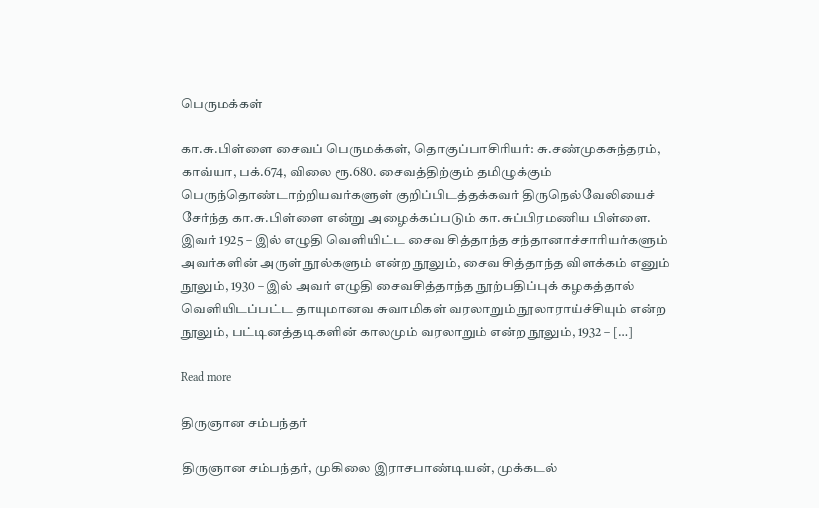பெருமக்கள்

கா.சு.பிள்ளை சைவப் பெருமக்கள், தொகுப்பாசிரியர்: சு.சண்முகசுந்தரம், காவ்யா, பக்.674, விலை ரூ.680. சைவத்திற்கும் தமிழுக்கும் பெருந்தொண்டாற்றியவர்களுள் குறிப்பிடத்தக்கவர் திருநெல்வேலியைச் சேர்ந்த கா.சு.பிள்ளை என்று அழைக்கப்படும் கா.சுப்பிரமணிய பிள்ளை. இவர் 1925 – இல் எழுதி வெளியிட்ட சைவ சித்தாந்த சந்தானாச்சாரியர்களும் அவர்களின் அருள் நூல்களும் என்ற நூலும், சைவ சித்தாந்த விளக்கம் எனும் நூலும், 1930 – இல் அவர் எழுதி சைவசித்தாந்த நூற்பதிப்புக் கழகத்தால் வெளியிடப்பட்ட தாயுமானவ சுவாமிகள் வரலாறும் நூலாராய்ச்சியும் என்ற நூலும், பட்டினத்தடிகளின் காலமும் வரலாறும் என்ற நூலும், 1932 – […]

Read more

திருஞான சம்பந்தர்

திருஞான சம்பந்தர், முகிலை இராசபாண்டியன், முக்கடல்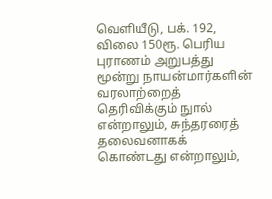வெளியீடு, பக். 192, விலை 150ரூ. பெரிய புராணம் அறுபத்து மூன்று நாயன்மார்களின் வரலாற்றைத் தெரிவிக்கும் நுால் என்றாலும், சுந்தரரைத் தலைவனாகக் கொண்டது என்றாலும்,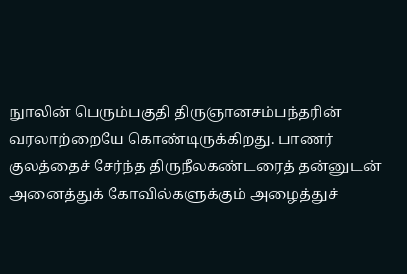நுாலின் பெரும்பகுதி திருஞானசம்பந்தரின் வரலாற்றையே கொண்டிருக்கிறது. பாணர் குலத்தைச் சேர்ந்த திருநீலகண்டரைத் தன்னுடன் அனைத்துக் கோவில்களுக்கும் அழைத்துச்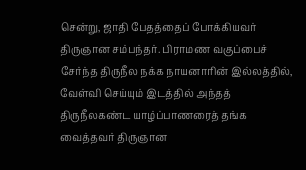சென்று, ஜாதி பேதத்தைப் போக்கியவர் திருஞான சம்பந்தர். பிராமண வகுப்பைச் சேர்ந்த திருநீல நக்க நாயனாரின் இல்லத்தில், வேள்வி செய்யும் இடத்தில் அந்தத் திருநீலகண்ட யாழ்ப்பாணரைத் தங்க வைத்தவர் திருஞான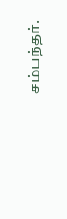சம்பந்தர்.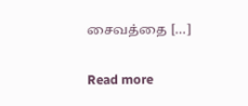சைவத்தை […]

Read more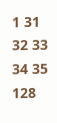1 31 32 33 34 35 128